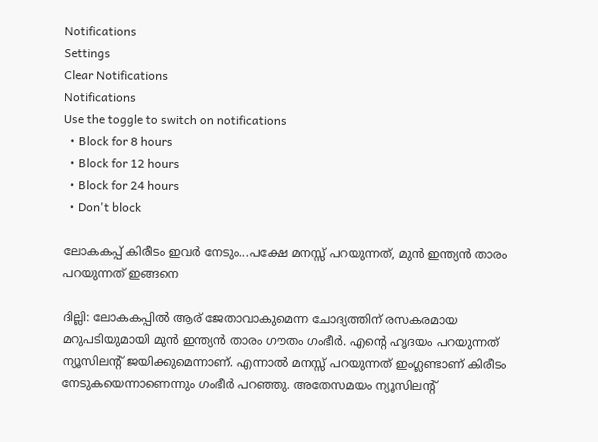Notifications
Settings
Clear Notifications
Notifications
Use the toggle to switch on notifications
  • Block for 8 hours
  • Block for 12 hours
  • Block for 24 hours
  • Don't block

ലോകകപ്പ് കിരീടം ഇവര്‍ നേടും...പക്ഷേ മനസ്സ് പറയുന്നത്, മുന്‍ ഇന്ത്യന്‍ താരം പറയുന്നത് ഇങ്ങനെ

ദില്ലി: ലോകകപ്പില്‍ ആര് ജേതാവാകുമെന്ന ചോദ്യത്തിന് രസകരമായ മറുപടിയുമായി മുന്‍ ഇന്ത്യന്‍ താരം ഗൗതം ഗംഭീര്‍. എന്റെ ഹൃദയം പറയുന്നത് ന്യൂസിലന്റ് ജയിക്കുമെന്നാണ്. എന്നാല്‍ മനസ്സ് പറയുന്നത് ഇംഗ്ലണ്ടാണ് കിരീടം നേടുകയെന്നാണെന്നും ഗംഭീര്‍ പറഞ്ഞു. അതേസമയം ന്യൂസിലന്റ്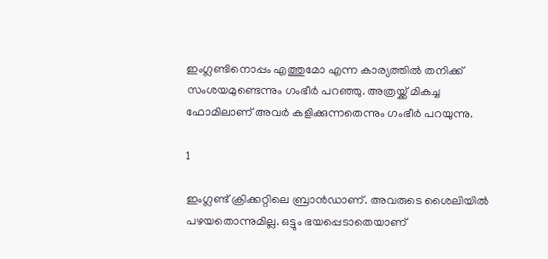ഇംഗ്ലണ്ടിനൊപ്പം എത്തുമോ എന്ന കാര്യത്തില്‍ തനിക്ക് സംശയമുണ്ടെന്നും ഗംഭീര്‍ പറഞ്ഞു. അത്രയ്ക്ക് മികച്ച ഫോമിലാണ് അവര്‍ കളിക്കുന്നതെന്നും ഗംഭീര്‍ പറയുന്നു.

1

ഇംഗ്ലണ്ട് ക്രിക്കറ്റിലെ ബ്രാന്‍ഡാണ്. അവരുടെ ശൈലിയില്‍ പഴയതൊന്നുമില്ല. ഒട്ടും ഭയപ്പെടാതെയാണ്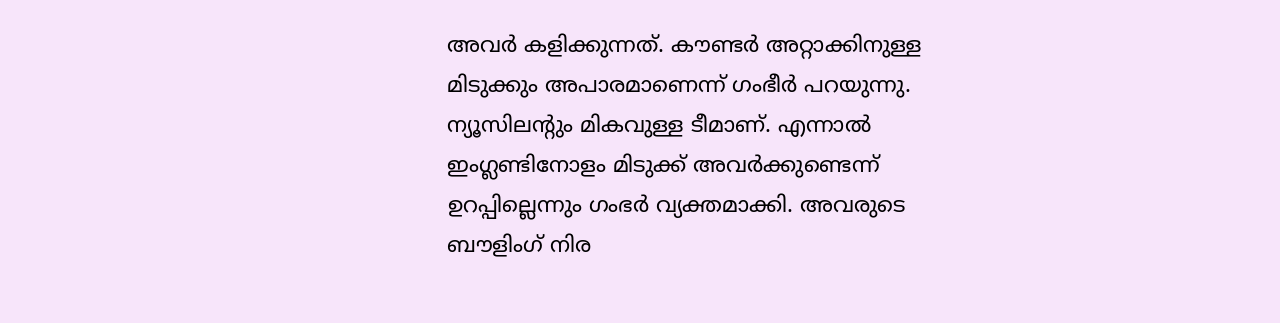അവര്‍ കളിക്കുന്നത്. കൗണ്ടര്‍ അറ്റാക്കിനുള്ള മിടുക്കും അപാരമാണെന്ന് ഗംഭീര്‍ പറയുന്നു. ന്യൂസിലന്റും മികവുള്ള ടീമാണ്. എന്നാല്‍ ഇംഗ്ലണ്ടിനോളം മിടുക്ക് അവര്‍ക്കുണ്ടെന്ന് ഉറപ്പില്ലെന്നും ഗംഭര്‍ വ്യക്തമാക്കി. അവരുടെ ബൗളിംഗ് നിര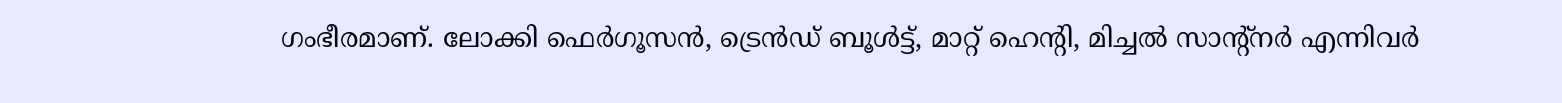ഗംഭീരമാണ്. ലോക്കി ഫെര്‍ഗൂസന്‍, ട്രെന്‍ഡ് ബൂള്‍ട്ട്, മാറ്റ് ഹെന്റി, മിച്ചല്‍ സാന്റ്‌നര്‍ എന്നിവര്‍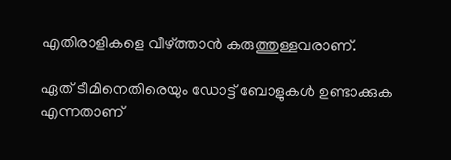എതിരാളികളെ വീഴ്ത്താന്‍ കരുത്തുള്ളവരാണ്.

ഏത് ടീമിനെതിരെയും ഡോട്ട് ബോളുകള്‍ ഉണ്ടാക്കുക എന്നതാണ്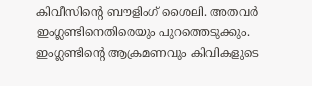കിവീസിന്റെ ബൗളിംഗ് ശൈലി. അതവര്‍ ഇംഗ്ലണ്ടിനെതിരെയും പുറത്തെടുക്കും. ഇംഗ്ലണ്ടിന്റെ ആക്രമണവും കിവികളുടെ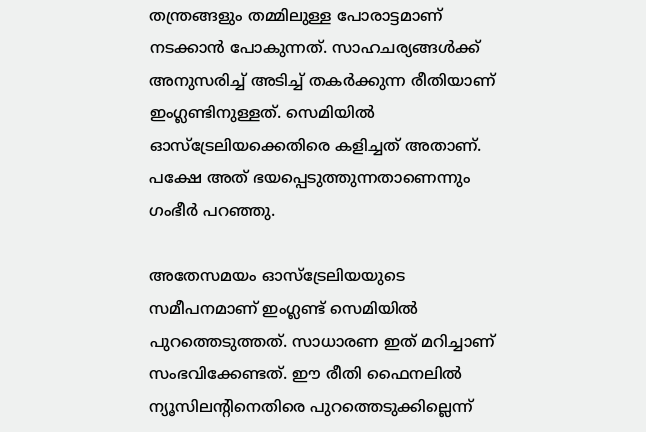തന്ത്രങ്ങളും തമ്മിലുള്ള പോരാട്ടമാണ് നടക്കാന്‍ പോകുന്നത്. സാഹചര്യങ്ങള്‍ക്ക് അനുസരിച്ച് അടിച്ച് തകര്‍ക്കുന്ന രീതിയാണ് ഇംഗ്ലണ്ടിനുള്ളത്. സെമിയില്‍ ഓസ്‌ട്രേലിയക്കെതിരെ കളിച്ചത് അതാണ്. പക്ഷേ അത് ഭയപ്പെടുത്തുന്നതാണെന്നും ഗംഭീര്‍ പറഞ്ഞു.

അതേസമയം ഓസ്‌ട്രേലിയയുടെ സമീപനമാണ് ഇംഗ്ലണ്ട് സെമിയില്‍ പുറത്തെടുത്തത്. സാധാരണ ഇത് മറിച്ചാണ് സംഭവിക്കേണ്ടത്. ഈ രീതി ഫൈനലില്‍ ന്യൂസിലന്റിനെതിരെ പുറത്തെടുക്കില്ലെന്ന്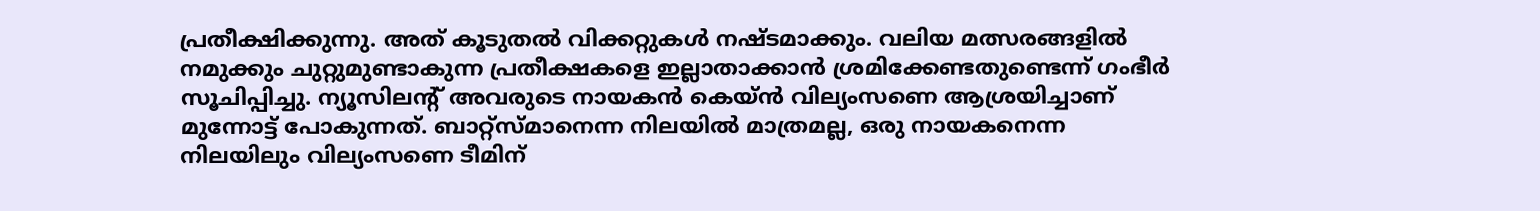പ്രതീക്ഷിക്കുന്നു. അത് കൂടുതല്‍ വിക്കറ്റുകള്‍ നഷ്ടമാക്കും. വലിയ മത്സരങ്ങളില്‍ നമുക്കും ചുറ്റുമുണ്ടാകുന്ന പ്രതീക്ഷകളെ ഇല്ലാതാക്കാന്‍ ശ്രമിക്കേണ്ടതുണ്ടെന്ന് ഗംഭീര്‍ സൂചിപ്പിച്ചു. ന്യൂസിലന്റ് അവരുടെ നായകന്‍ കെയ്ന്‍ വില്യംസണെ ആശ്രയിച്ചാണ് മുന്നോട്ട് പോകുന്നത്. ബാറ്റ്‌സ്മാനെന്ന നിലയില്‍ മാത്രമല്ല, ഒരു നായകനെന്ന നിലയിലും വില്യംസണെ ടീമിന്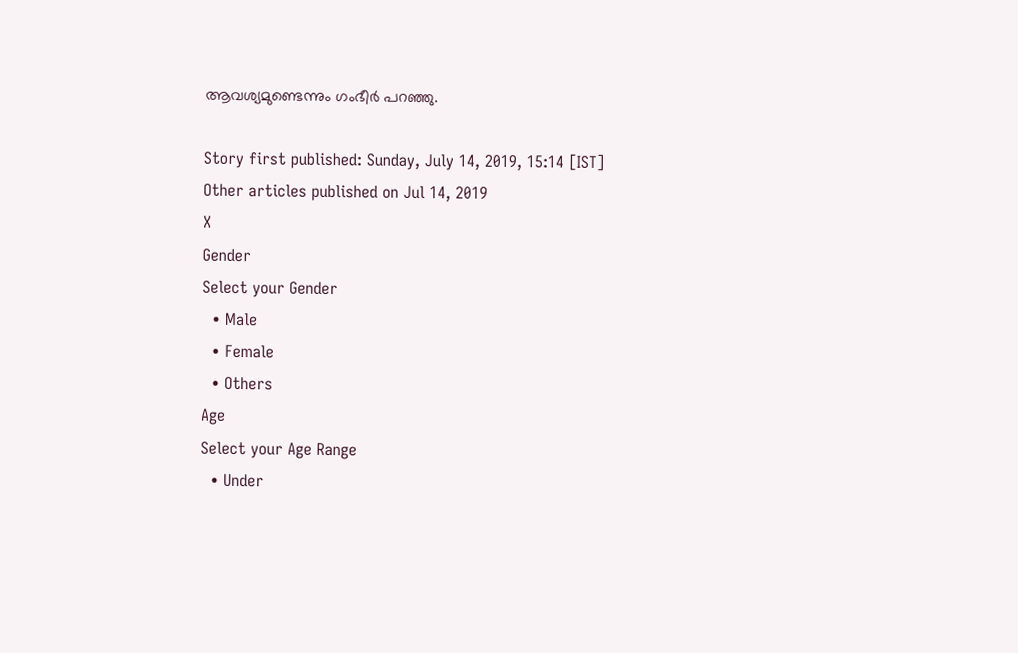ആവശ്യമുണ്ടെന്നും ഗംഭീര്‍ പറഞ്ഞു.

Story first published: Sunday, July 14, 2019, 15:14 [IST]
Other articles published on Jul 14, 2019
X
Gender
Select your Gender
  • Male
  • Female
  • Others
Age
Select your Age Range
  • Under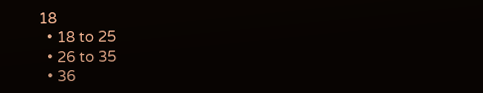18
  • 18 to 25
  • 26 to 35
  • 36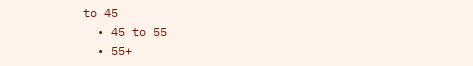to 45
  • 45 to 55
  • 55+